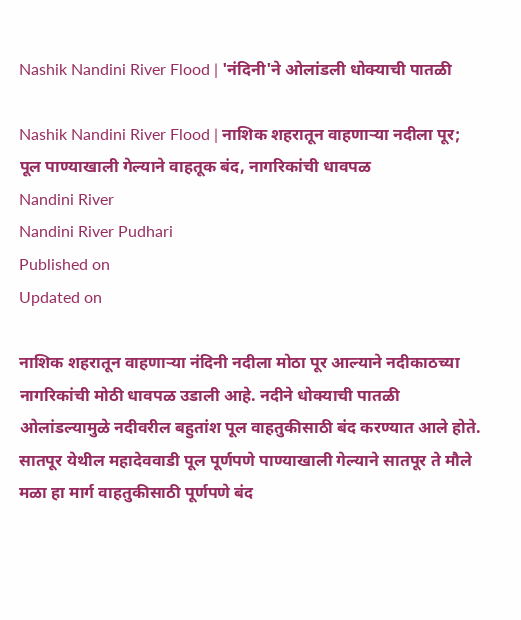Nashik Nandini River Flood | 'नंदिनी'ने ओलांडली धोक्याची पातळी

Nashik Nandini River Flood | नाशिक शहरातून वाहणाऱ्या नदीला पूर; पूल पाण्याखाली गेल्याने वाहतूक बंद, नागरिकांची धावपळ
Nandini River
Nandini River Pudhari
Published on
Updated on

नाशिक शहरातून वाहणाऱ्या नंदिनी नदीला मोठा पूर आल्याने नदीकाठच्या नागरिकांची मोठी धावपळ उडाली आहे. नदीने धोक्याची पातळी ओलांडल्यामुळे नदीवरील बहुतांश पूल वाहतुकीसाठी बंद करण्यात आले होते. सातपूर येथील महादेववाडी पूल पूर्णपणे पाण्याखाली गेल्याने सातपूर ते मौले मळा हा मार्ग वाहतुकीसाठी पूर्णपणे बंद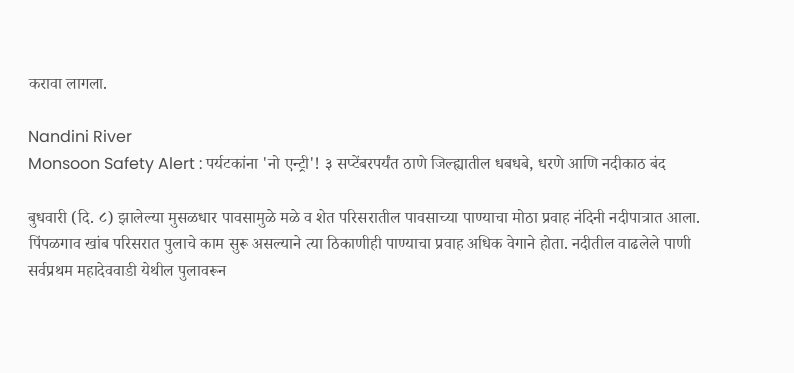करावा लागला.

Nandini River
Monsoon Safety Alert : पर्यटकांना 'नो एन्ट्री'! ३ सप्टेंबरपर्यंत ठाणे जिल्ह्यातील धबधबे, धरणे आणि नदीकाठ बंद

बुधवारी (दि. ८) झालेल्या मुसळधार पावसामुळे मळे व शेत परिसरातील पावसाच्या पाण्याचा मोठा प्रवाह नंदिनी नदीपात्रात आला. पिंपळगाव खांब परिसरात पुलाचे काम सुरू असल्याने त्या ठिकाणीही पाण्याचा प्रवाह अधिक वेगाने होता. नदीतील वाढलेले पाणी सर्वप्रथम महादेववाडी येथील पुलावरून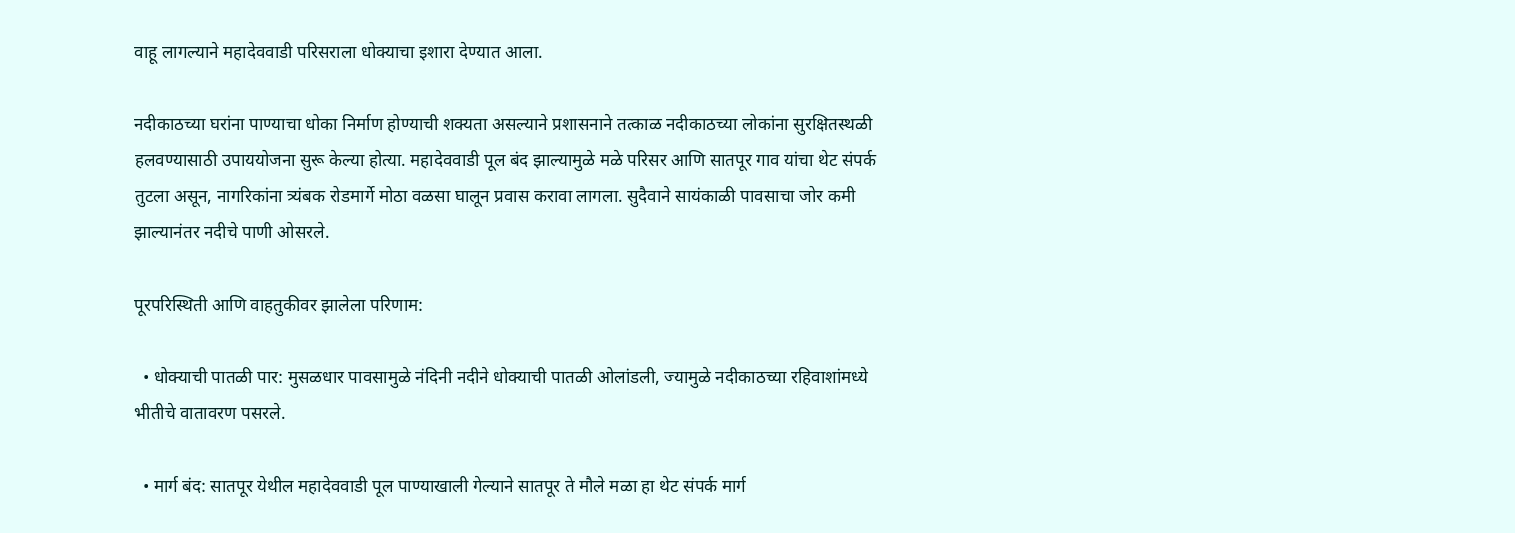वाहू लागल्याने महादेववाडी परिसराला धोक्याचा इशारा देण्यात आला.

नदीकाठच्या घरांना पाण्याचा धोका निर्माण होण्याची शक्यता असल्याने प्रशासनाने तत्काळ नदीकाठच्या लोकांना सुरक्षितस्थळी हलवण्यासाठी उपाययोजना सुरू केल्या होत्या. महादेववाडी पूल बंद झाल्यामुळे मळे परिसर आणि सातपूर गाव यांचा थेट संपर्क तुटला असून, नागरिकांना त्र्यंबक रोडमार्गे मोठा वळसा घालून प्रवास करावा लागला. सुदैवाने सायंकाळी पावसाचा जोर कमी झाल्यानंतर नदीचे पाणी ओसरले.

पूरपरिस्थिती आणि वाहतुकीवर झालेला परिणाम:

  • धोक्याची पातळी पार: मुसळधार पावसामुळे नंदिनी नदीने धोक्याची पातळी ओलांडली, ज्यामुळे नदीकाठच्या रहिवाशांमध्ये भीतीचे वातावरण पसरले.

  • मार्ग बंद: सातपूर येथील महादेववाडी पूल पाण्याखाली गेल्याने सातपूर ते मौले मळा हा थेट संपर्क मार्ग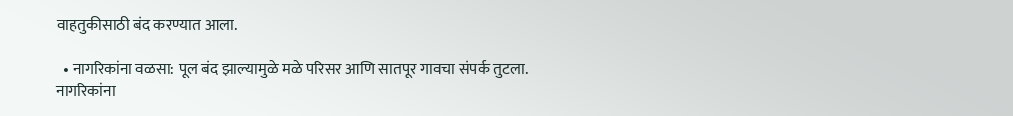वाहतुकीसाठी बंद करण्यात आला.

  • नागरिकांना वळसा: पूल बंद झाल्यामुळे मळे परिसर आणि सातपूर गावचा संपर्क तुटला. नागरिकांना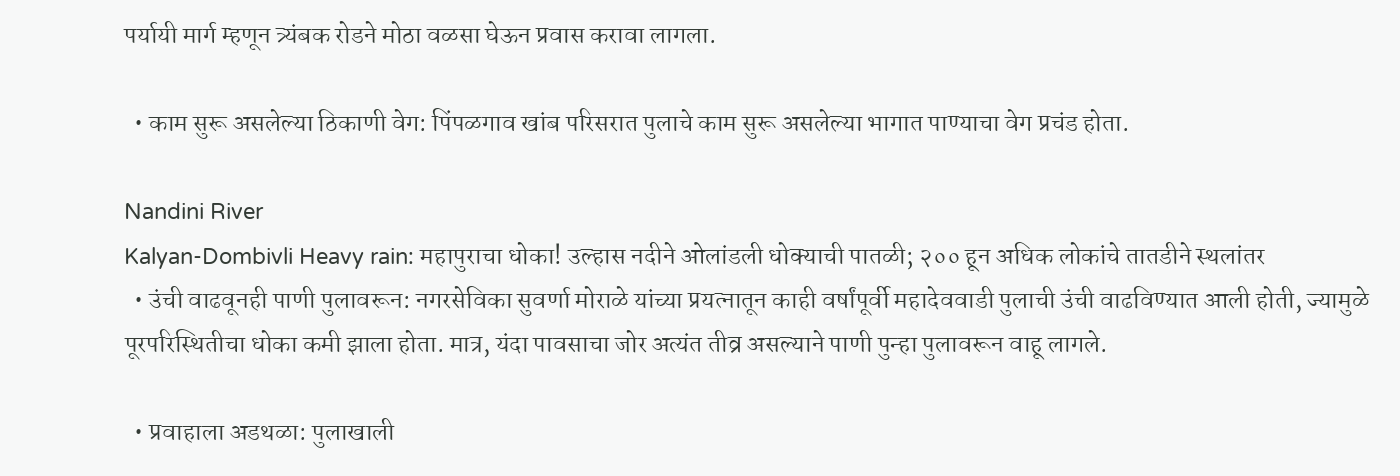पर्यायी मार्ग म्हणून त्र्यंबक रोडने मोठा वळसा घेऊन प्रवास करावा लागला.

  • काम सुरू असलेल्या ठिकाणी वेग: पिंपळगाव खांब परिसरात पुलाचे काम सुरू असलेल्या भागात पाण्याचा वेग प्रचंड होता.

Nandini River
Kalyan-Dombivli Heavy rain: महापुराचा धोका! उल्हास नदीने ओलांडली धोक्याची पातळी; २०० हून अधिक लोकांचे तातडीने स्थलांतर
  • उंची वाढवूनही पाणी पुलावरून: नगरसेविका सुवर्णा मोराळे यांच्या प्रयत्नातून काही वर्षांपूर्वी महादेववाडी पुलाची उंची वाढविण्यात आली होती, ज्यामुळे पूरपरिस्थितीचा धोका कमी झाला होता. मात्र, यंदा पावसाचा जोर अत्यंत तीव्र असल्याने पाणी पुन्हा पुलावरून वाहू लागले.

  • प्रवाहाला अडथळा: पुलाखाली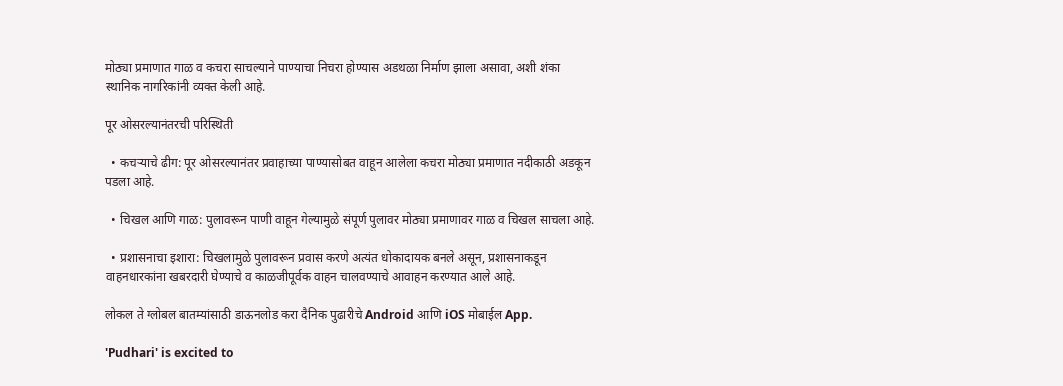मोठ्या प्रमाणात गाळ व कचरा साचल्याने पाण्याचा निचरा होण्यास अडथळा निर्माण झाला असावा, अशी शंका स्थानिक नागरिकांनी व्यक्त केली आहे.

पूर ओसरल्यानंतरची परिस्थिती

  • कचऱ्याचे ढीग: पूर ओसरल्यानंतर प्रवाहाच्या पाण्यासोबत वाहून आलेला कचरा मोठ्या प्रमाणात नदीकाठी अडकून पडला आहे.

  • चिखल आणि गाळ: पुलावरून पाणी वाहून गेल्यामुळे संपूर्ण पुलावर मोठ्या प्रमाणावर गाळ व चिखल साचला आहे.

  • प्रशासनाचा इशारा: चिखलामुळे पुलावरून प्रवास करणे अत्यंत धोकादायक बनले असून, प्रशासनाकडून वाहनधारकांना खबरदारी घेण्याचे व काळजीपूर्वक वाहन चालवण्याचे आवाहन करण्यात आले आहे.

लोकल ते ग्लोबल बातम्यांसाठी डाऊनलोड करा दैनिक पुढारीचे Android आणि iOS मोबाईल App.

'Pudhari' is excited to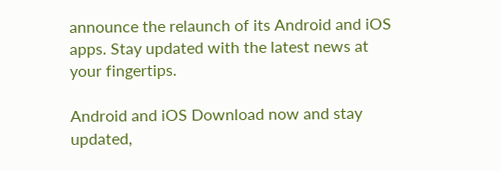announce the relaunch of its Android and iOS apps. Stay updated with the latest news at your fingertips.

Android and iOS Download now and stay updated,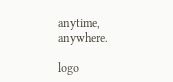anytime, anywhere.

logo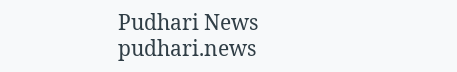Pudhari News
pudhari.news